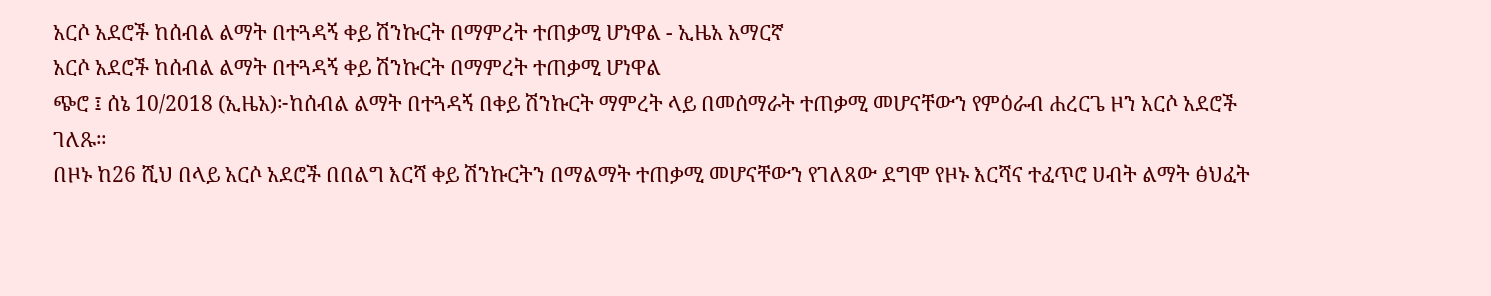አርሶ አደሮች ከሰብል ልማት በተጓዳኝ ቀይ ሽንኩርት በማምረት ተጠቃሚ ሆነዋል - ኢዜአ አማርኛ
አርሶ አደሮች ከሰብል ልማት በተጓዳኝ ቀይ ሽንኩርት በማምረት ተጠቃሚ ሆነዋል
ጭሮ ፤ ሰኔ 10/2018 (ኢዜአ)፦ከሰብል ልማት በተጓዳኝ በቀይ ሽንኩርት ማምረት ላይ በመሰማራት ተጠቃሚ መሆናቸውን የምዕራብ ሐረርጌ ዞን አርሶ አደሮች ገለጹ።
በዞኑ ከ26 ሺህ በላይ አርሶ አደሮች በበልግ እርሻ ቀይ ሽንኩርትን በማልማት ተጠቃሚ መሆናቸውን የገለጸው ደግሞ የዞኑ እርሻና ተፈጥሮ ሀብት ልማት ፅህፈት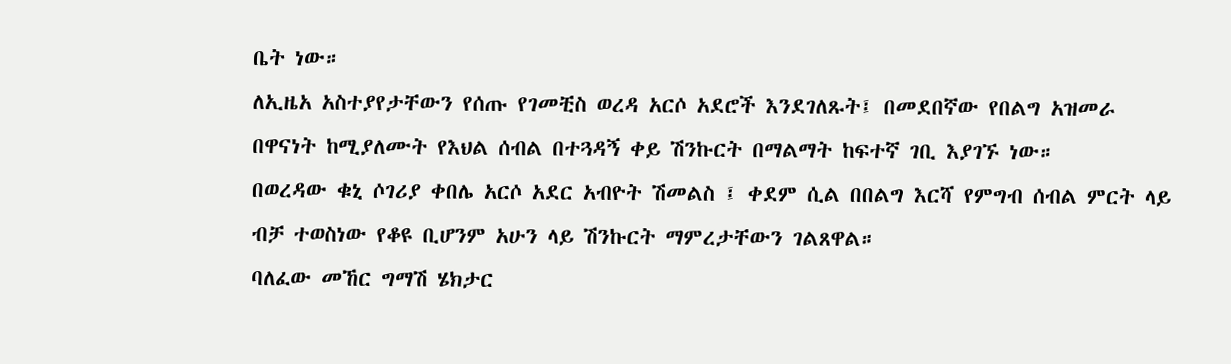ቤት ነው።
ለኢዜአ አስተያየታቸውን የሰጡ የገመቺስ ወረዳ አርሶ አደሮች እንደገለጹት፤ በመደበኛው የበልግ አዝመራ በዋናነት ከሚያለሙት የእህል ሰብል በተጓዳኝ ቀይ ሽንኩርት በማልማት ከፍተኛ ገቢ እያገኙ ነው።
በወረዳው ቁኒ ሶገሪያ ቀበሌ አርሶ አደር አብዮት ሽመልስ ፤ ቀደም ሲል በበልግ እርሻ የምግብ ሰብል ምርት ላይ ብቻ ተወስነው የቆዩ ቢሆንም አሁን ላይ ሽንኩርት ማምረታቸውን ገልጸዋል።
ባለፈው መኸር ግማሽ ሄክታር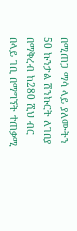በሚጠጋ ማሳ ላይ ያለሙትን 50 ኩንታል ሽንኩርት ለገበያ በማቅረብ ከ280 ሺህ ብር በላይ ገቢ በማግኘት ተጠቃሚ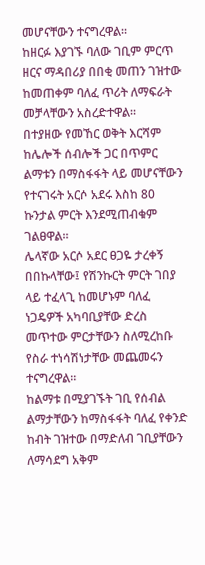መሆናቸውን ተናግረዋል።
ከዘርፉ እያገኙ ባለው ገቢም ምርጥ ዘርና ማዳበሪያ በበቂ መጠን ገዝተው ከመጠቀም ባለፈ ጥሪት ለማፍራት መቻላቸውን አስረድተዋል።
በተያዘው የመኸር ወቅት እርሻም ከሌሎች ሰብሎች ጋር በጥምር ልማቱን በማስፋፋት ላይ መሆናቸውን የተናገሩት አርሶ አደሩ እስከ 80 ኩንታል ምርት እንደሚጠብቁም ገልፀዋል።
ሌላኛው አርሶ አደር ፀጋዬ ታረቀኝ በበኩላቸው፤ የሽንኩርት ምርት ገበያ ላይ ተፈላጊ ከመሆኑም ባለፈ ነጋዴዎች አካባቢያቸው ድረስ መጥተው ምርታቸውን ስለሚረከቡ የስራ ተነሳሽነታቸው መጨመሩን ተናግረዋል።
ከልማቱ በሚያገኙት ገቢ የሰብል ልማታቸውን ከማስፋፋት ባለፈ የቀንድ ከብት ገዝተው በማድለብ ገቢያቸውን ለማሳደግ አቅም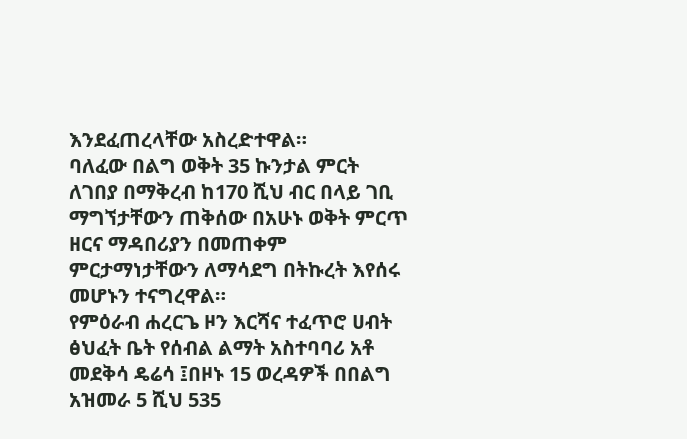እንደፈጠረላቸው አስረድተዋል።
ባለፈው በልግ ወቅት 35 ኩንታል ምርት ለገበያ በማቅረብ ከ170 ሺህ ብር በላይ ገቢ ማግኘታቸውን ጠቅሰው በአሁኑ ወቅት ምርጥ ዘርና ማዳበሪያን በመጠቀም ምርታማነታቸውን ለማሳደግ በትኩረት እየሰሩ መሆኑን ተናግረዋል።
የምዕራብ ሐረርጌ ዞን እርሻና ተፈጥሮ ሀብት ፅህፈት ቤት የሰብል ልማት አስተባባሪ አቶ መደቅሳ ዴሬሳ ፤በዞኑ 15 ወረዳዎች በበልግ አዝመራ 5 ሺህ 535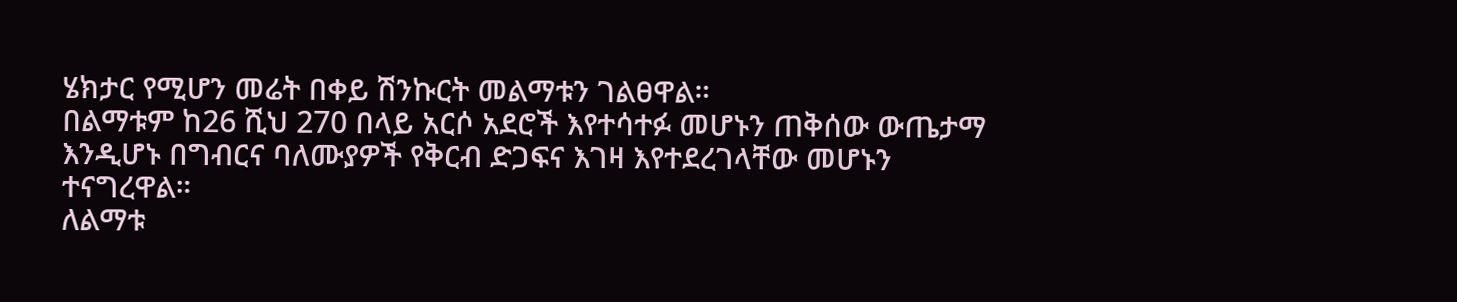ሄክታር የሚሆን መሬት በቀይ ሽንኩርት መልማቱን ገልፀዋል።
በልማቱም ከ26 ሺህ 270 በላይ አርሶ አደሮች እየተሳተፉ መሆኑን ጠቅሰው ውጤታማ እንዲሆኑ በግብርና ባለሙያዎች የቅርብ ድጋፍና እገዛ እየተደረገላቸው መሆኑን ተናግረዋል።
ለልማቱ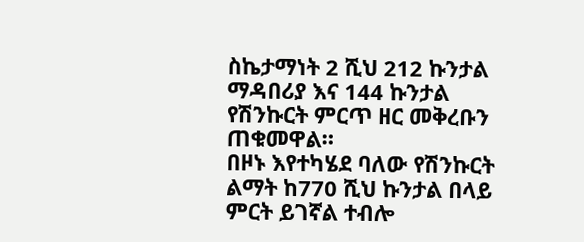ስኬታማነት 2 ሺህ 212 ኩንታል ማዳበሪያ እና 144 ኩንታል የሽንኩርት ምርጥ ዘር መቅረቡን ጠቁመዋል።
በዞኑ እየተካሄደ ባለው የሽንኩርት ልማት ከ770 ሺህ ኩንታል በላይ ምርት ይገኛል ተብሎ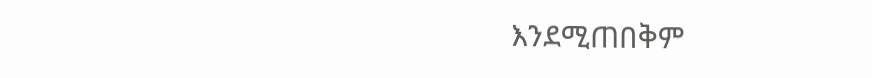እንደሚጠበቅም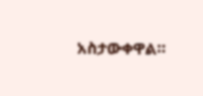አስታውቀዋል።